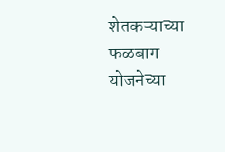शेतकऱ्याच्या फळबाग योजनेच्या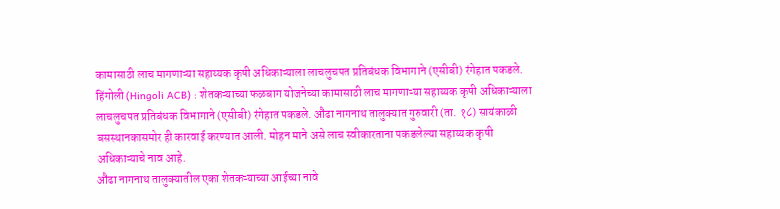कामासाठी लाच मागणाऱ्या सहाय्यक कृषी अधिकाऱ्याला लाचलुचपत प्रतिबंधक विभागाने (एसीबी) रंगेहात पकडले.
हिंगोली (Hingoli ACB) : शेतकऱ्याच्या फळबाग योजनेच्या कामासाठी लाच मागणाऱ्या सहाय्यक कृषी अधिकाऱ्याला लाचलुचपत प्रतिबंधक विभागाने (एसीबी) रंगेहात पकडले. औंढा नागनाथ तालुक्यात गुरुवारी (ता. १८) सायंकाळी बसस्थानकासमोर ही कारवाई करण्यात आली. मोहन माने असे लाच स्वीकारताना पकडलेल्या सहाय्यक कृषी अधिकाऱ्याचे नाव आहे.
औंढा नागनाथ तालुक्यातील एका शेतकऱ्याच्या आईच्या नावे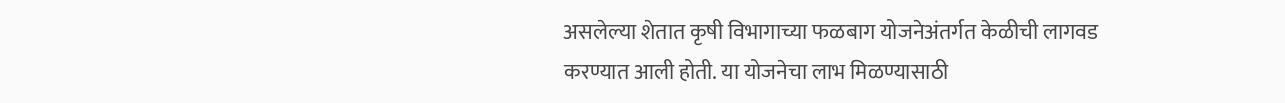असलेल्या शेतात कृषी विभागाच्या फळबाग योजनेअंतर्गत केळीची लागवड करण्यात आली होती. या योजनेचा लाभ मिळण्यासाठी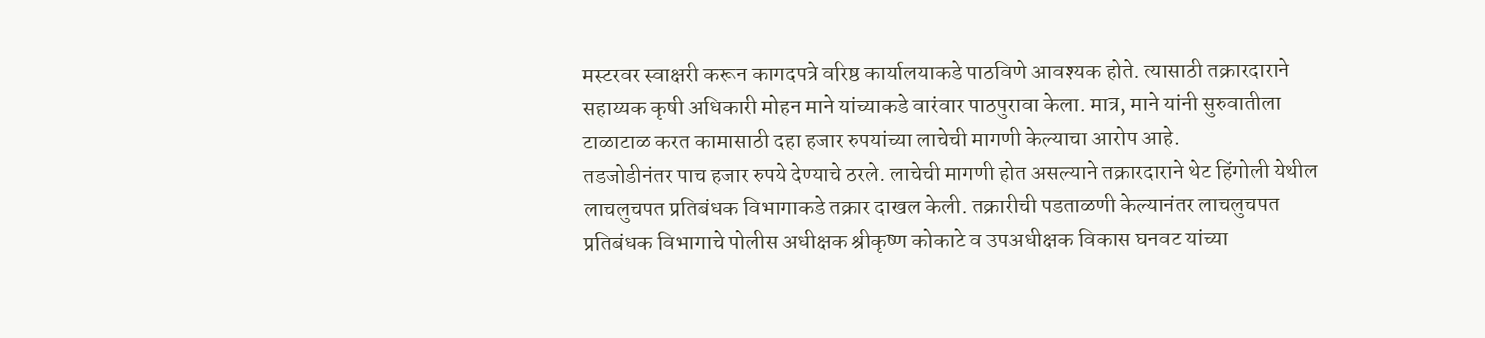मस्टरवर स्वाक्षरी करून कागदपत्रे वरिष्ठ कार्यालयाकडे पाठविणे आवश्यक होते. त्यासाठी तक्रारदाराने सहाय्यक कृषी अधिकारी मोहन माने यांच्याकडे वारंवार पाठपुरावा केला. मात्र, माने यांनी सुरुवातीला टाळाटाळ करत कामासाठी दहा हजार रुपयांच्या लाचेची मागणी केल्याचा आरोप आहे.
तडजोडीनंतर पाच हजार रुपये देण्याचे ठरले. लाचेची मागणी होत असल्याने तक्रारदाराने थेट हिंगोली येथील लाचलुचपत प्रतिबंधक विभागाकडे तक्रार दाखल केली. तक्रारीची पडताळणी केल्यानंतर लाचलुचपत प्रतिबंधक विभागाचे पोलीस अधीक्षक श्रीकृष्ण कोकाटे व उपअधीक्षक विकास घनवट यांच्या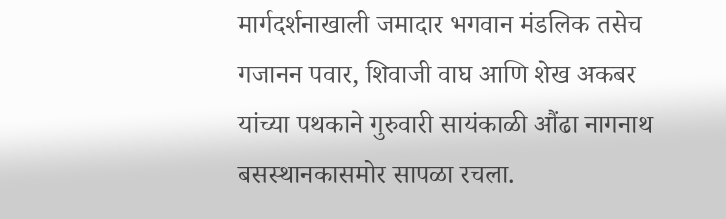मार्गदर्शनाखाली जमादार भगवान मंडलिक तसेच गजानन पवार, शिवाजी वाघ आणि शेख अकबर यांच्या पथकाने गुरुवारी सायंकाळी औंढा नागनाथ बसस्थानकासमोर सापळा रचला.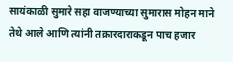सायंकाळी सुमारे सहा वाजण्याच्या सुमारास मोहन माने तेथे आले आणि त्यांनी तक्रारदाराकडून पाच हजार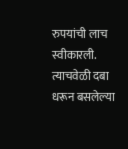रुपयांची लाच स्वीकारली. त्याचवेळी दबा धरून बसलेल्या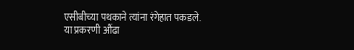एसीबीच्या पथकाने त्यांना रंगेहात पकडले.
या प्रकरणी औंढा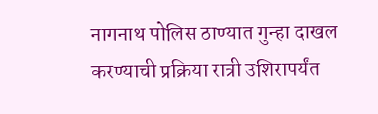नागनाथ पोलिस ठाण्यात गुन्हा दाखल करण्याची प्रक्रिया रात्री उशिरापर्यंत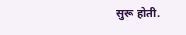सुरू होती.